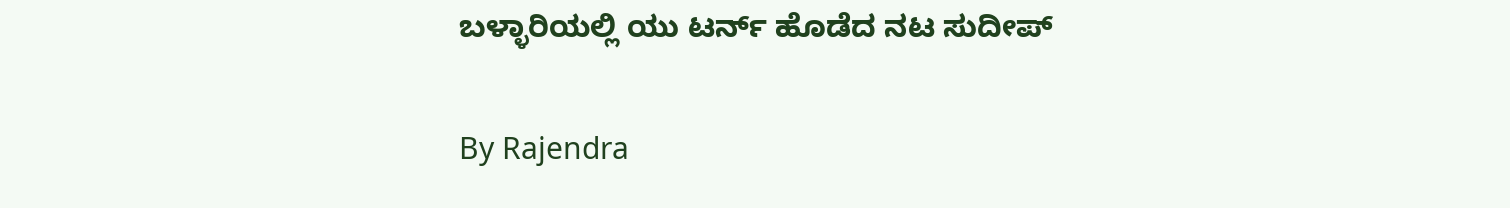ಬಳ್ಳಾರಿಯಲ್ಲಿ ಯು ಟರ್ನ್ ಹೊಡೆದ ನಟ ಸುದೀಪ್

By Rajendra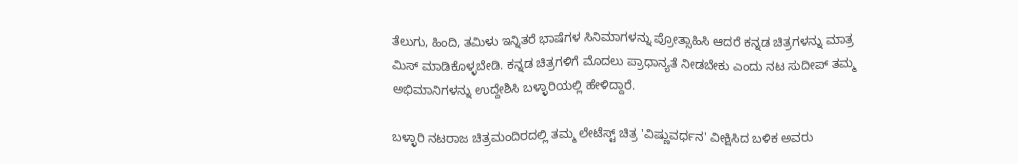ತೆಲುಗು, ಹಿಂದಿ, ತಮಿಳು ಇನ್ನಿತರೆ ಭಾಷೆಗಳ ಸಿನಿಮಾಗಳನ್ನು ಪ್ರೋತ್ಸಾಹಿಸಿ ಆದರೆ ಕನ್ನಡ ಚಿತ್ರಗಳನ್ನು ಮಾತ್ರ ಮಿಸ್ ಮಾಡಿಕೊಳ್ಳಬೇಡಿ. ಕನ್ನಡ ಚಿತ್ರಗಳಿಗೆ ಮೊದಲು ಪ್ರಾಧಾನ್ಯತೆ ನೀಡಬೇಕು ಎಂದು ನಟ ಸುದೀಪ್ ತಮ್ಮ ಅಭಿಮಾನಿಗಳನ್ನು ಉದ್ದೇಶಿಸಿ ಬಳ್ಳಾರಿಯಲ್ಲಿ ಹೇಳಿದ್ದಾರೆ.

ಬಳ್ಳಾರಿ ನಟರಾಜ ಚಿತ್ರಮಂದಿರದಲ್ಲಿ ತಮ್ಮ ಲೇಟೆಸ್ಟ್ ಚಿತ್ರ 'ವಿಷ್ಣುವರ್ಧನ' ವೀಕ್ಷಿಸಿದ ಬಳಿಕ ಅವರು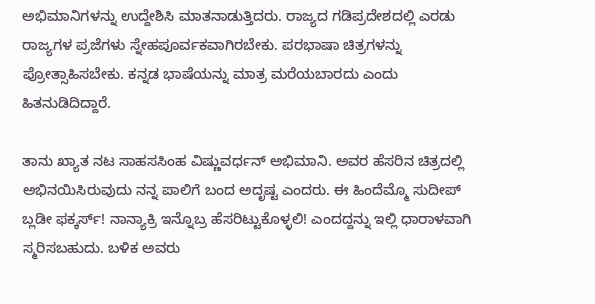ಅಭಿಮಾನಿಗಳನ್ನು ಉದ್ದೇಶಿಸಿ ಮಾತನಾಡುತ್ತಿದರು. ರಾಜ್ಯದ ಗಡಿಪ್ರದೇಶದಲ್ಲಿ ಎರಡು ರಾಜ್ಯಗಳ ಪ್ರಜೆಗಳು ಸ್ನೇಹಪೂರ್ವಕವಾಗಿರಬೇಕು. ಪರಭಾಷಾ ಚಿತ್ರಗಳನ್ನು ಪ್ರೋತ್ಸಾಹಿಸಬೇಕು. ಕನ್ನಡ ಭಾಷೆಯನ್ನು ಮಾತ್ರ ಮರೆಯಬಾರದು ಎಂದು ಹಿತನುಡಿದಿದ್ದಾರೆ.

ತಾನು ಖ್ಯಾತ ನಟ ಸಾಹಸಸಿಂಹ ವಿಷ್ಣುವರ್ಧನ್ ಅಭಿಮಾನಿ. ಅವರ ಹೆಸರಿನ ಚಿತ್ರದಲ್ಲಿ ಅಭಿನಯಿಸಿರುವುದು ನನ್ನ ಪಾಲಿಗೆ ಬಂದ ಅದೃಷ್ಟ ಎಂದರು. ಈ ಹಿಂದೆಮ್ಮೊ ಸುದೀಪ್ ಬ್ಲಡೀ ಫಕ್ಕರ್ಸ್! ನಾನ್ಯಾಕ್ರಿ ಇನ್ನೊಬ್ರ ಹೆಸರಿಟ್ಟುಕೊಳ್ಳಲಿ! ಎಂದದ್ದನ್ನು ಇಲ್ಲಿ ಧಾರಾಳವಾಗಿ ಸ್ಮರಿಸಬಹುದು. ಬಳಿಕ ಅವರು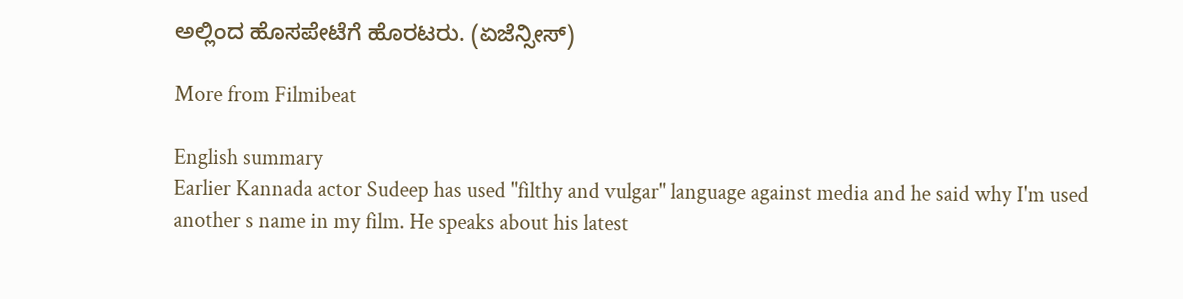ಅಲ್ಲಿಂದ ಹೊಸಪೇಟೆಗೆ ಹೊರಟರು. (ಏಜೆನ್ಸೀಸ್)

More from Filmibeat

English summary
Earlier Kannada actor Sudeep has used "filthy and vulgar" language against media and he said why I'm used another s name in my film. He speaks about his latest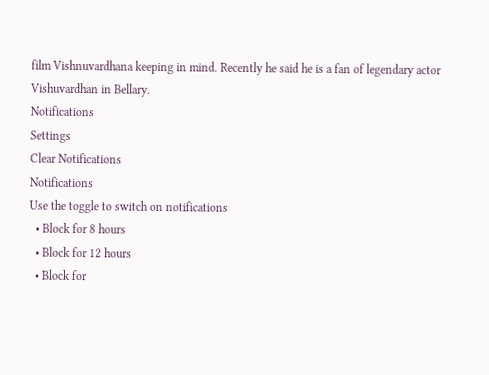film Vishnuvardhana keeping in mind. Recently he said he is a fan of legendary actor Vishuvardhan in Bellary.
Notifications
Settings
Clear Notifications
Notifications
Use the toggle to switch on notifications
  • Block for 8 hours
  • Block for 12 hours
  • Block for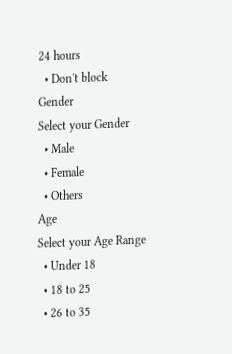24 hours
  • Don't block
Gender
Select your Gender
  • Male
  • Female
  • Others
Age
Select your Age Range
  • Under 18
  • 18 to 25
  • 26 to 35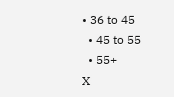• 36 to 45
  • 45 to 55
  • 55+
X